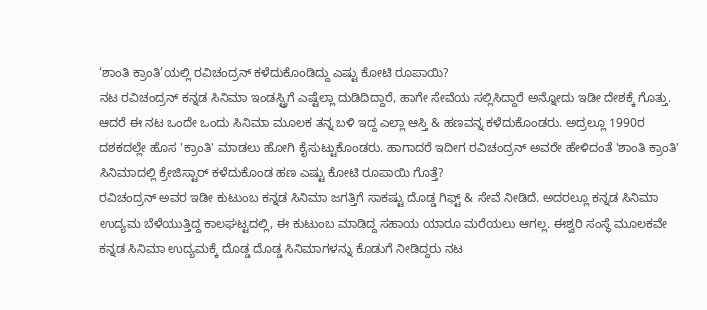‘ಶಾಂತಿ ಕ್ರಾಂತಿ’ಯಲ್ಲಿ ರವಿಚಂದ್ರನ್ ಕಳೆದುಕೊಂಡಿದ್ದು ಎಷ್ಟು ಕೋಟಿ ರೂಪಾಯಿ?
ನಟ ರವಿಚಂದ್ರನ್ ಕನ್ನಡ ಸಿನಿಮಾ ಇಂಡಸ್ಟ್ರಿಗೆ ಎಷ್ಟೆಲ್ಲಾ ದುಡಿದಿದ್ದಾರೆ, ಹಾಗೇ ಸೇವೆಯ ಸಲ್ಲಿಸಿದ್ದಾರೆ ಅನ್ನೋದು ಇಡೀ ದೇಶಕ್ಕೆ ಗೊತ್ತು. ಆದರೆ ಈ ನಟ ಒಂದೇ ಒಂದು ಸಿನಿಮಾ ಮೂಲಕ ತನ್ನ ಬಳಿ ಇದ್ದ ಎಲ್ಲಾ ಆಸ್ತಿ & ಹಣವನ್ನ ಕಳೆದುಕೊಂಡರು. ಅದ್ರಲ್ಲೂ 1990ರ ದಶಕದಲ್ಲೇ ಹೊಸ 'ಕ್ರಾಂತಿ' ಮಾಡಲು ಹೋಗಿ ಕೈಸುಟ್ಟುಕೊಂಡರು. ಹಾಗಾದರೆ ಇದೀಗ ರವಿಚಂದ್ರನ್ ಅವರೇ ಹೇಳಿದಂತೆ 'ಶಾಂತಿ ಕ್ರಾಂತಿ' ಸಿನಿಮಾದಲ್ಲಿ ಕ್ರೇಜಿಸ್ಟಾರ್ ಕಳೆದುಕೊಂಡ ಹಣ ಎಷ್ಟು ಕೋಟಿ ರೂಪಾಯಿ ಗೊತ್ತೆ?
ರವಿಚಂದ್ರನ್ ಅವರ ಇಡೀ ಕುಟುಂಬ ಕನ್ನಡ ಸಿನಿಮಾ ಜಗತ್ತಿಗೆ ಸಾಕಷ್ಟು ದೊಡ್ಡ ಗಿಫ್ಟ್ & ಸೇವೆ ನೀಡಿದೆ. ಅದರಲ್ಲೂ ಕನ್ನಡ ಸಿನಿಮಾ ಉದ್ಯಮ ಬೆಳೆಯುತ್ತಿದ್ದ ಕಾಲಘಟ್ಟದಲ್ಲಿ, ಈ ಕುಟುಂಬ ಮಾಡಿದ್ದ ಸಹಾಯ ಯಾರೂ ಮರೆಯಲು ಆಗಲ್ಲ. ಈಶ್ವರಿ ಸಂಸ್ಥೆ ಮೂಲಕವೇ ಕನ್ನಡ ಸಿನಿಮಾ ಉದ್ಯಮಕ್ಕೆ ದೊಡ್ಡ ದೊಡ್ಡ ಸಿನಿಮಾಗಳನ್ನು ಕೊಡುಗೆ ನೀಡಿದ್ದರು ನಟ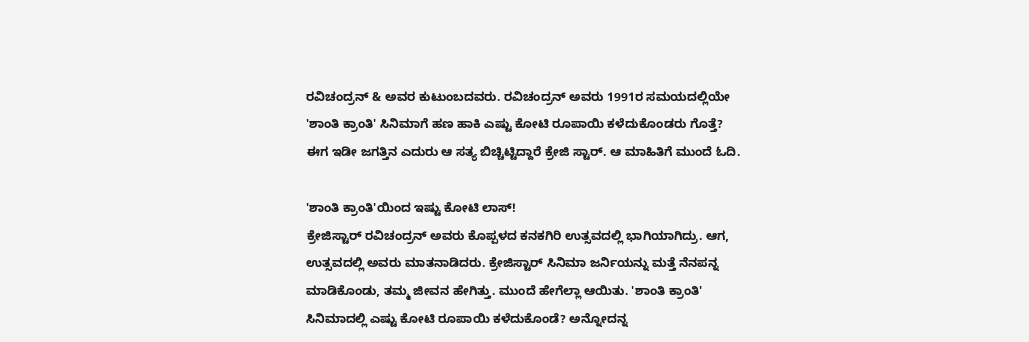ರವಿಚಂದ್ರನ್ & ಅವರ ಕುಟುಂಬದವರು. ರವಿಚಂದ್ರನ್ ಅವರು 1991ರ ಸಮಯದಲ್ಲಿಯೇ 'ಶಾಂತಿ ಕ್ರಾಂತಿ' ಸಿನಿಮಾಗೆ ಹಣ ಹಾಕಿ ಎಷ್ಟು ಕೋಟಿ ರೂಪಾಯಿ ಕಳೆದುಕೊಂಡರು ಗೊತ್ತೆ? ಈಗ ಇಡೀ ಜಗತ್ತಿನ ಎದುರು ಆ ಸತ್ಯ ಬಿಚ್ಚಿಟ್ಟಿದ್ದಾರೆ ಕ್ರೇಜಿ ಸ್ಟಾರ್. ಆ ಮಾಹಿತಿಗೆ ಮುಂದೆ ಓದಿ.

'ಶಾಂತಿ ಕ್ರಾಂತಿ'ಯಿಂದ ಇಷ್ಟು ಕೋಟಿ ಲಾಸ್!
ಕ್ರೇಜಿಸ್ಟಾರ್ ರವಿಚಂದ್ರನ್ ಅವರು ಕೊಪ್ಪಳದ ಕನಕಗಿರಿ ಉತ್ಸವದಲ್ಲಿ ಭಾಗಿಯಾಗಿದ್ರು. ಆಗ, ಉತ್ಸವದಲ್ಲಿ ಅವರು ಮಾತನಾಡಿದರು. ಕ್ರೇಜಿಸ್ಟಾರ್ ಸಿನಿಮಾ ಜರ್ನಿಯನ್ನು ಮತ್ತೆ ನೆನಪನ್ನ ಮಾಡಿಕೊಂಡು, ತಮ್ಮ ಜೀವನ ಹೇಗಿತ್ತು. ಮುಂದೆ ಹೇಗೆಲ್ಲಾ ಆಯಿತು. 'ಶಾಂತಿ ಕ್ರಾಂತಿ' ಸಿನಿಮಾದಲ್ಲಿ ಎಷ್ಟು ಕೋಟಿ ರೂಪಾಯಿ ಕಳೆದುಕೊಂಡೆ? ಅನ್ನೋದನ್ನ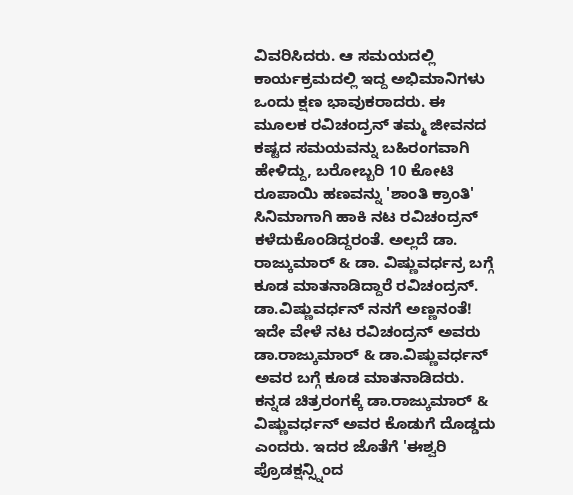ವಿವರಿಸಿದರು. ಆ ಸಮಯದಲ್ಲಿ ಕಾರ್ಯಕ್ರಮದಲ್ಲಿ ಇದ್ದ ಅಭಿಮಾನಿಗಳು ಒಂದು ಕ್ಷಣ ಭಾವುಕರಾದರು. ಈ ಮೂಲಕ ರವಿಚಂದ್ರನ್ ತಮ್ಮ ಜೀವನದ ಕಷ್ಟದ ಸಮಯವನ್ನು ಬಹಿರಂಗವಾಗಿ ಹೇಳಿದ್ದು, ಬರೋಬ್ಬರಿ 10 ಕೋಟಿ ರೂಪಾಯಿ ಹಣವನ್ನು 'ಶಾಂತಿ ಕ್ರಾಂತಿ' ಸಿನಿಮಾಗಾಗಿ ಹಾಕಿ ನಟ ರವಿಚಂದ್ರನ್ ಕಳೆದುಕೊಂಡಿದ್ದರಂತೆ. ಅಲ್ಲದೆ ಡಾ. ರಾಜ್ಕುಮಾರ್ & ಡಾ. ವಿಷ್ಣುವರ್ಧನ್ರ ಬಗ್ಗೆ ಕೂಡ ಮಾತನಾಡಿದ್ದಾರೆ ರವಿಚಂದ್ರನ್.
ಡಾ.ವಿಷ್ಣುವರ್ಧನ್ ನನಗೆ ಅಣ್ಣನಂತೆ!
ಇದೇ ವೇಳೆ ನಟ ರವಿಚಂದ್ರನ್ ಅವರು ಡಾ.ರಾಜ್ಕುಮಾರ್ & ಡಾ.ವಿಷ್ಣುವರ್ಧನ್ ಅವರ ಬಗ್ಗೆ ಕೂಡ ಮಾತನಾಡಿದರು. ಕನ್ನಡ ಚಿತ್ರರಂಗಕ್ಕೆ ಡಾ.ರಾಜ್ಕುಮಾರ್ & ವಿಷ್ಣುವರ್ಧನ್ ಅವರ ಕೊಡುಗೆ ದೊಡ್ಡದು ಎಂದರು. ಇದರ ಜೊತೆಗೆ 'ಈಶ್ವರಿ ಪ್ರೊಡಕ್ಷನ್ಸ್ನಿಂದ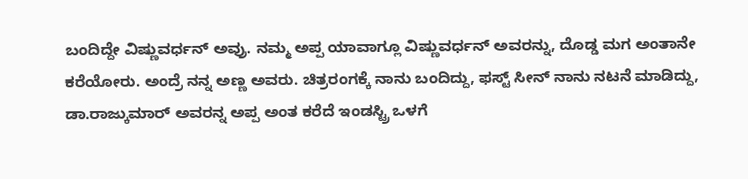ಬಂದಿದ್ದೇ ವಿಷ್ಣುವರ್ಧನ್ ಅವ್ರು. ನಮ್ಮ ಅಪ್ಪ ಯಾವಾಗ್ಲೂ ವಿಷ್ಣುವರ್ಧನ್ ಅವರನ್ನು, ದೊಡ್ಡ ಮಗ ಅಂತಾನೇ ಕರೆಯೋರು. ಅಂದ್ರೆ ನನ್ನ ಅಣ್ಣ ಅವರು. ಚಿತ್ರರಂಗಕ್ಕೆ ನಾನು ಬಂದಿದ್ದು, ಫಸ್ಟ್ ಸೀನ್ ನಾನು ನಟನೆ ಮಾಡಿದ್ದು, ಡಾ.ರಾಜ್ಕುಮಾರ್ ಅವರನ್ನ ಅಪ್ಪ ಅಂತ ಕರೆದೆ ಇಂಡಸ್ಟ್ರಿ ಒಳಗೆ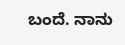ಬಂದೆ. ನಾನು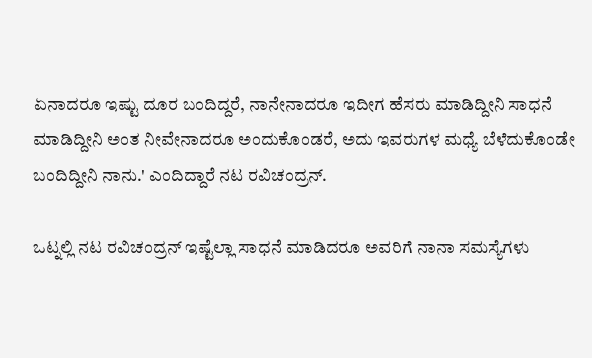ಏನಾದರೂ ಇಷ್ಟು ದೂರ ಬಂದಿದ್ದರೆ, ನಾನೇನಾದರೂ ಇದೀಗ ಹೆಸರು ಮಾಡಿದ್ದೀನಿ ಸಾಧನೆ ಮಾಡಿದ್ದೀನಿ ಅಂತ ನೀವೇನಾದರೂ ಅಂದುಕೊಂಡರೆ, ಅದು ಇವರುಗಳ ಮಧ್ಯೆ ಬೆಳೆದುಕೊಂಡೇ ಬಂದಿದ್ದೀನಿ ನಾನು.' ಎಂದಿದ್ದಾರೆ ನಟ ರವಿಚಂದ್ರನ್.

ಒಟ್ನಲ್ಲಿ ನಟ ರವಿಚಂದ್ರನ್ ಇಷ್ಟೆಲ್ಲಾ ಸಾಧನೆ ಮಾಡಿದರೂ ಅವರಿಗೆ ನಾನಾ ಸಮಸ್ಯೆಗಳು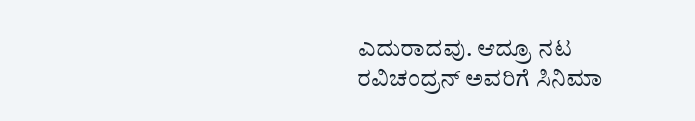ಎದುರಾದವು. ಆದ್ರೂ ನಟ ರವಿಚಂದ್ರನ್ ಅವರಿಗೆ ಸಿನಿಮಾ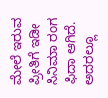ಮೇಲೆ ಇರುವ ಪ್ರೀತಿಗೆ ಇಡೀ ಸಿನಿಮಾ ರಂಗ ಫಿದಾ ಆಗಿದೆ. ಅದರಲ್ಲೂ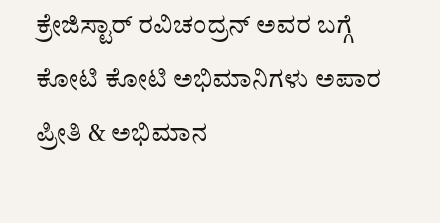ಕ್ರೇಜಿಸ್ಟಾರ್ ರವಿಚಂದ್ರನ್ ಅವರ ಬಗ್ಗೆ ಕೋಟಿ ಕೋಟಿ ಅಭಿಮಾನಿಗಳು ಅಪಾರ ಪ್ರೀತಿ & ಅಭಿಮಾನ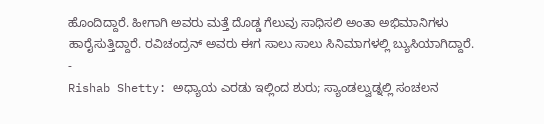ಹೊಂದಿದ್ದಾರೆ. ಹೀಗಾಗಿ ಅವರು ಮತ್ತೆ ದೊಡ್ಡ ಗೆಲುವು ಸಾಧಿಸಲಿ ಅಂತಾ ಅಭಿಮಾನಿಗಳು ಹಾರೈಸುತ್ತಿದ್ದಾರೆ. ರವಿಚಂದ್ರನ್ ಅವರು ಈಗ ಸಾಲು ಸಾಲು ಸಿನಿಮಾಗಳಲ್ಲಿ ಬ್ಯುಸಿಯಾಗಿದ್ದಾರೆ.
-
Rishab Shetty: ಅಧ್ಯಾಯ ಎರಡು ಇಲ್ಲಿಂದ ಶುರು; ಸ್ಯಾಂಡಲ್ವುಡ್ನಲ್ಲಿ ಸಂಚಲನ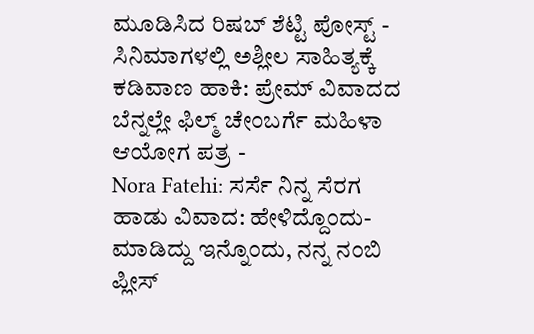ಮೂಡಿಸಿದ ರಿಷಬ್ ಶೆಟ್ಟಿ ಪೋಸ್ಟ್ -
ಸಿನಿಮಾಗಳಲ್ಲಿ ಅಶ್ಲೀಲ ಸಾಹಿತ್ಯಕ್ಕೆ ಕಡಿವಾಣ ಹಾಕಿ: ಪ್ರೇಮ್ ವಿವಾದದ ಬೆನ್ನಲ್ಲೇ ಫಿಲ್ಮ್ ಚೇಂಬರ್ಗೆ ಮಹಿಳಾ ಆಯೋಗ ಪತ್ರ -
Nora Fatehi: ಸರ್ಸೆ ನಿನ್ನ ಸೆರಗ ಹಾಡು ವಿವಾದ: ಹೇಳಿದ್ದೊಂದು- ಮಾಡಿದ್ದು ಇನ್ನೊಂದು, ನನ್ನ ನಂಬಿ ಪ್ಲೀಸ್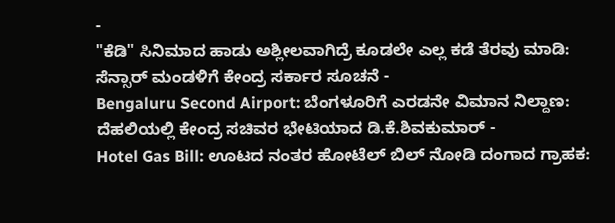-
"ಕೆಡಿ" ಸಿನಿಮಾದ ಹಾಡು ಅಶ್ಲೀಲವಾಗಿದ್ರೆ ಕೂಡಲೇ ಎಲ್ಲ ಕಡೆ ತೆರವು ಮಾಡಿ: ಸೆನ್ಸಾರ್ ಮಂಡಳಿಗೆ ಕೇಂದ್ರ ಸರ್ಕಾರ ಸೂಚನೆ -
Bengaluru Second Airport: ಬೆಂಗಳೂರಿಗೆ ಎರಡನೇ ವಿಮಾನ ನಿಲ್ದಾಣ: ದೆಹಲಿಯಲ್ಲಿ ಕೇಂದ್ರ ಸಚಿವರ ಭೇಟಿಯಾದ ಡಿ.ಕೆ.ಶಿವಕುಮಾರ್ -
Hotel Gas Bill: ಊಟದ ನಂತರ ಹೋಟೆಲ್ ಬಿಲ್ ನೋಡಿ ದಂಗಾದ ಗ್ರಾಹಕ: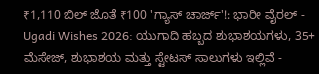₹1,110 ಬಿಲ್ ಜೊತೆ ₹100 'ಗ್ಯಾಸ್ ಚಾರ್ಜ್'!: ಭಾರೀ ವೈರಲ್ -
Ugadi Wishes 2026: ಯುಗಾದಿ ಹಬ್ಬದ ಶುಭಾಶಯಗಳು, 35+ ಮೆಸೇಜ್, ಶುಭಾಶಯ ಮತ್ತು ಸ್ಟೇಟಸ್ ಸಾಲುಗಳು ಇಲ್ಲಿವೆ -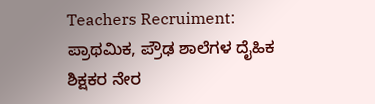Teachers Recruiment: ಪ್ರಾಥಮಿಕ, ಪ್ರೌಢ ಶಾಲೆಗಳ ದೈಹಿಕ ಶಿಕ್ಷಕರ ನೇರ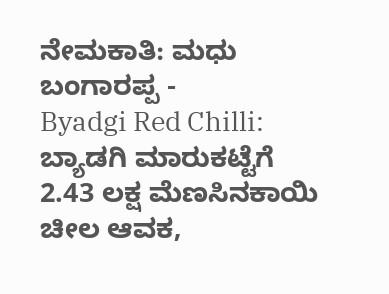ನೇಮಕಾತಿ: ಮಧು ಬಂಗಾರಪ್ಪ -
Byadgi Red Chilli: ಬ್ಯಾಡಗಿ ಮಾರುಕಟ್ಟೆಗೆ 2.43 ಲಕ್ಷ ಮೆಣಸಿನಕಾಯಿ ಚೀಲ ಆವಕ,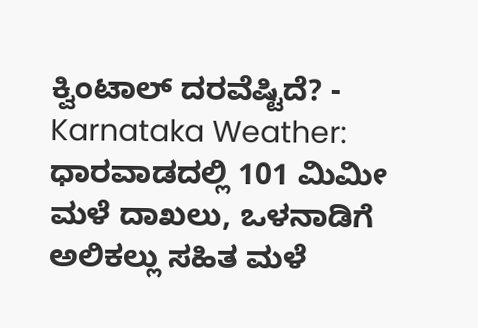ಕ್ವಿಂಟಾಲ್ ದರವೆಷ್ಟಿದೆ? -
Karnataka Weather: ಧಾರವಾಡದಲ್ಲಿ 101 ಮಿಮೀ ಮಳೆ ದಾಖಲು, ಒಳನಾಡಿಗೆ ಅಲಿಕಲ್ಲು ಸಹಿತ ಮಳೆ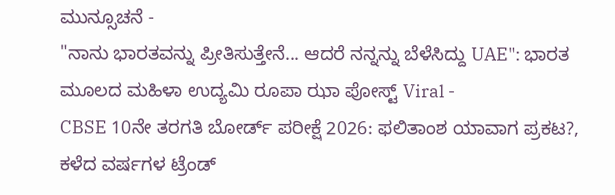ಮುನ್ಸೂಚನೆ -
"ನಾನು ಭಾರತವನ್ನು ಪ್ರೀತಿಸುತ್ತೇನೆ... ಆದರೆ ನನ್ನನ್ನು ಬೆಳೆಸಿದ್ದು UAE": ಭಾರತ ಮೂಲದ ಮಹಿಳಾ ಉದ್ಯಮಿ ರೂಪಾ ಝಾ ಪೋಸ್ಟ್ Viral -
CBSE 10ನೇ ತರಗತಿ ಬೋರ್ಡ್ ಪರೀಕ್ಷೆ 2026: ಫಲಿತಾಂಶ ಯಾವಾಗ ಪ್ರಕಟ?, ಕಳೆದ ವರ್ಷಗಳ ಟ್ರೆಂಡ್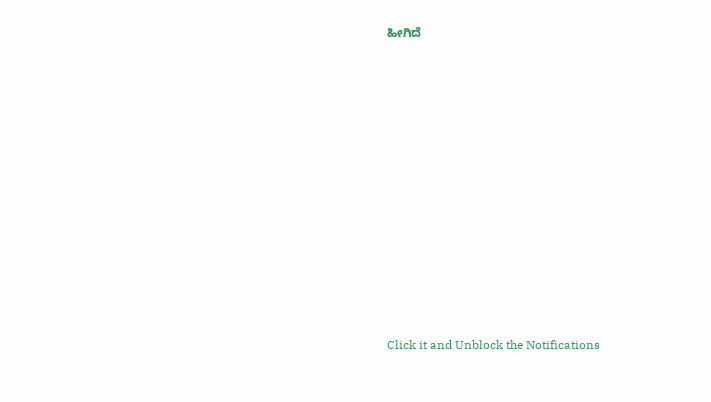ಹೀಗಿದೆ












Click it and Unblock the Notifications